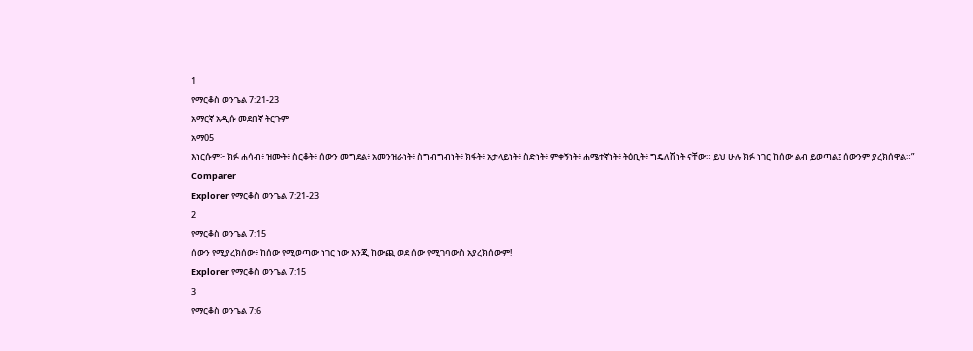1
የማርቆስ ወንጌል 7:21-23
አማርኛ አዲሱ መደበኛ ትርጉም
አማ05
እነርሱም፦ ክፉ ሐሳብ፥ ዝሙት፥ ስርቆት፥ ሰውን መግደል፥ አመንዝራነት፥ ስግብግብነት፥ ክፋት፥ አታላይነት፥ ስድነት፥ ምቀኝነት፥ ሐሜተኛነት፥ ትዕቢት፥ ግዴለሽነት ናቸው። ይህ ሁሉ ክፉ ነገር ከሰው ልብ ይወጣል፤ ሰውንም ያረክሰዋል።”
Comparer
Explorer የማርቆስ ወንጌል 7:21-23
2
የማርቆስ ወንጌል 7:15
ሰውን የሚያረክሰው፥ ከሰው የሚወጣው ነገር ነው እንጂ ከውጪ ወደ ሰው የሚገባውስ አያረክሰውም!
Explorer የማርቆስ ወንጌል 7:15
3
የማርቆስ ወንጌል 7:6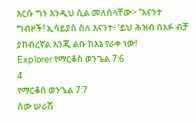እርሱ ግን እንዲህ ሲል መለሰላቸው፦ “እናንተ ግብዞች! ኢሳይያስ ስለ እናንተ፥ ‘ይህ ሕዝብ በአፉ ብቻ ያከብረኛል እንጂ ልቡ ከእኔ የራቀ ነው!
Explorer የማርቆስ ወንጌል 7:6
4
የማርቆስ ወንጌል 7:7
ሰው ሠራሽ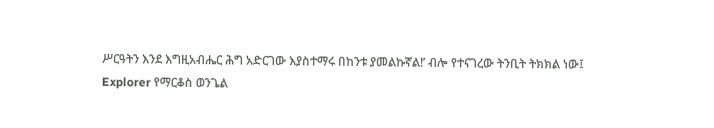ሥርዓትን እንደ እግዚአብሔር ሕግ አድርገው እያስተማሩ በከንቱ ያመልኩኛል!’ ብሎ የተናገረው ትንቢት ትክክል ነው፤
Explorer የማርቆስ ወንጌል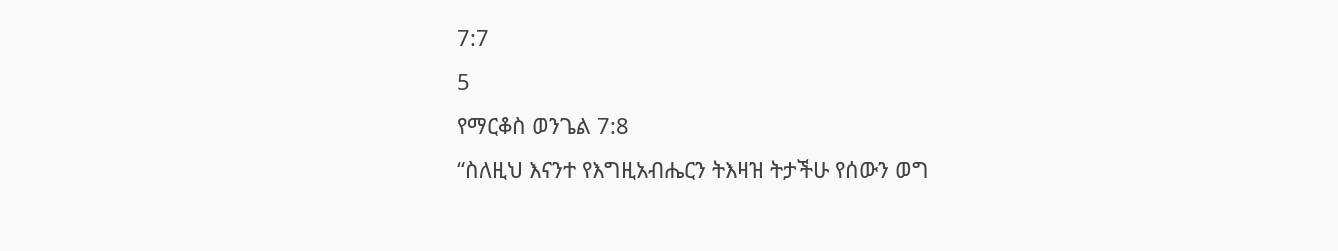7:7
5
የማርቆስ ወንጌል 7:8
“ስለዚህ እናንተ የእግዚአብሔርን ትእዛዝ ትታችሁ የሰውን ወግ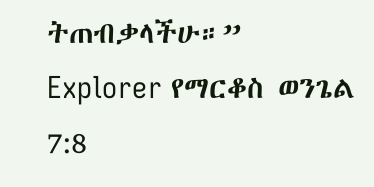ትጠብቃላችሁ።”
Explorer የማርቆስ ወንጌል 7:8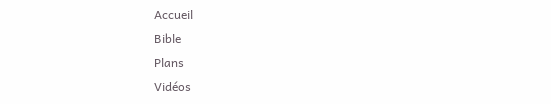Accueil
Bible
Plans
Vidéos